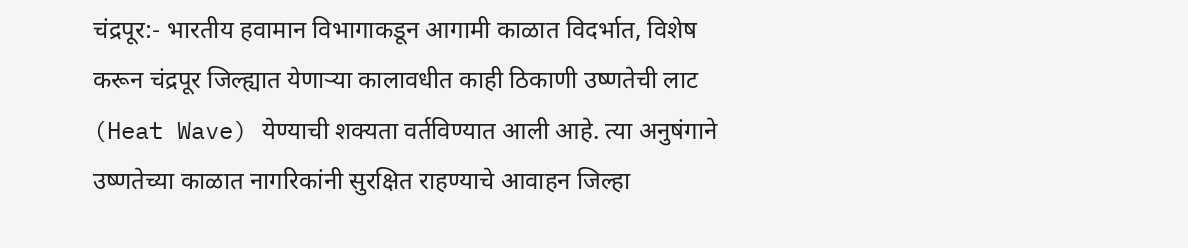चंद्रपूर:- भारतीय हवामान विभागाकडून आगामी काळात विदर्भात, विशेष करून चंद्रपूर जिल्ह्यात येणाऱ्या कालावधीत काही ठिकाणी उष्णतेची लाट (Heat Wave) येण्याची शक्यता वर्तविण्यात आली आहे. त्या अनुषंगाने उष्णतेच्या काळात नागरिकांनी सुरक्षित राहण्याचे आवाहन जिल्हा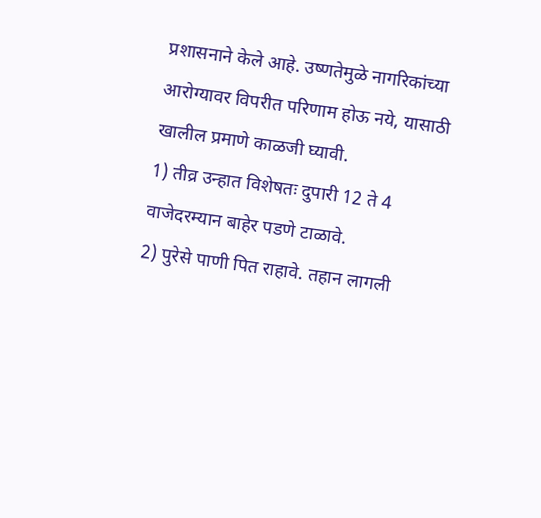प्रशासनाने केले आहे. उष्णतेमुळे नागरिकांच्या आरोग्यावर विपरीत परिणाम होऊ नये, यासाठी खालील प्रमाणे काळजी घ्यावी.
1) तीव्र उन्हात विशेषतः दुपारी 12 ते 4 वाजेदरम्यान बाहेर पडणे टाळावे.
2) पुरेसे पाणी पित राहावे. तहान लागली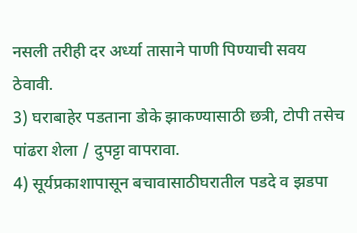नसली तरीही दर अर्ध्या तासाने पाणी पिण्याची सवय ठेवावी.
3) घराबाहेर पडताना डोके झाकण्यासाठी छत्री, टोपी तसेच पांढरा शेला / दुपट्टा वापरावा.
4) सूर्यप्रकाशापासून बचावासाठीघरातील पडदे व झडपा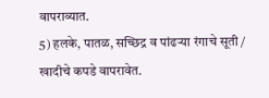वापराव्यात.
5) हलके, पातळ, सच्छिद्र व पांढऱ्या रंगाचे सूती / खादीचे कपडे वापरावेत.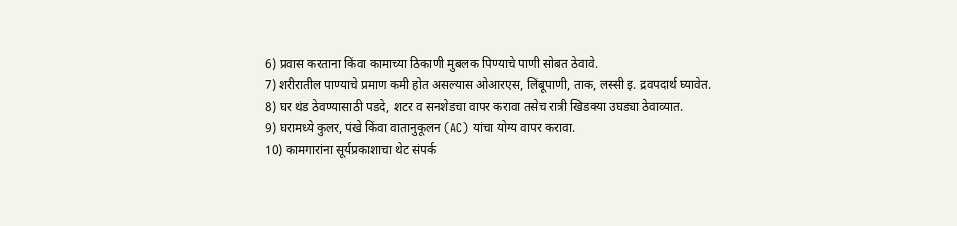6) प्रवास करताना किंवा कामाच्या ठिकाणी मुबलक पिण्याचे पाणी सोबत ठेवावे.
7) शरीरातील पाण्याचे प्रमाण कमी होत असल्यास ओआरएस, लिंबूपाणी, ताक, लस्सी इ. द्रवपदार्थ घ्यावेत.
8) घर थंड ठेवण्यासाठी पडदे, शटर व सनशेडचा वापर करावा तसेच रात्री खिडक्या उघड्या ठेवाव्यात.
9) घरामध्ये कुलर, पंखे किंवा वातानुकूलन (AC) यांचा योग्य वापर करावा.
10) कामगारांना सूर्यप्रकाशाचा थेट संपर्क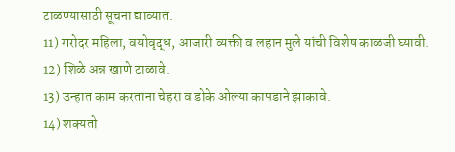टाळण्यासाठी सूचना द्याव्यात.
11) गरोदर महिला, वयोवृद्ध, आजारी व्यक्ती व लहान मुले यांची विशेष काळजी घ्यावी.
12) शिळे अन्न खाणे टाळावे.
13) उन्हात काम करताना चेहरा व डोके ओल्या कापडाने झाकावे.
14) शक्यतो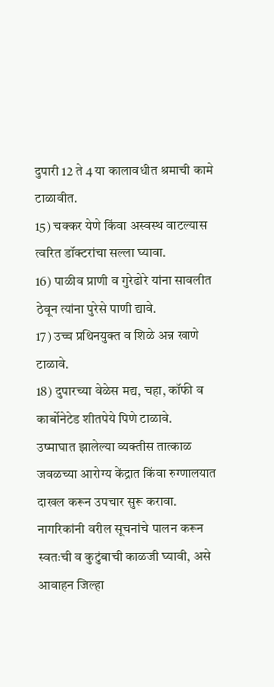दुपारी 12 ते 4 या कालावधीत श्रमाची कामे टाळावीत.
15) चक्कर येणे किंवा अस्वस्थ वाटल्यास त्वरित डॉक्टरांचा सल्ला घ्यावा.
16) पाळीव प्राणी व गुरेढोरे यांना सावलीत ठेवून त्यांना पुरेसे पाणी द्यावे.
17) उच्च प्रथिनयुक्त व शिळे अन्न खाणे टाळावे.
18) दुपारच्या वेळेस मद्य, चहा, कॉफी व कार्बोनेटेड शीतपेये पिणे टाळावे.
उष्माघात झालेल्या व्यक्तीस तात्काळ जवळच्या आरोग्य केंद्रात किंवा रुग्णालयात दाखल करून उपचार सुरू करावा. नागरिकांनी वरील सूचनांचे पालन करून स्वतःची व कुटुंबाची काळजी घ्यावी, असे आवाहन जिल्हा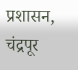प्रशासन, चंद्रपूर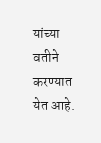यांच्या वतीने करण्यात येत आहे.